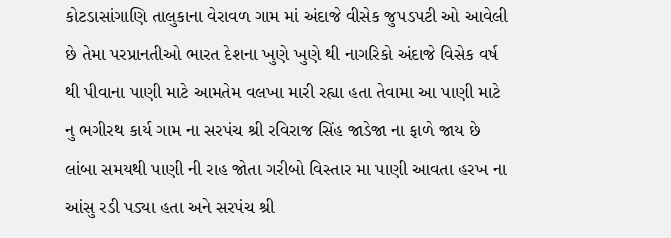કોટડાસાંગાણિ તાલુકાના વેરાવળ ગામ માં અંદાજે વીસેક જુપડપટી ઓ આવેલી છે તેમા પરપ્રાનતીઓ ભારત દેશના ખુણે ખુણે થી નાગરિકો અંદાજે વિસેક વર્ષ થી પીવાના પાણી માટે આમતેમ વલખા મારી રહ્યા હતા તેવામા આ પાણી માટે નુ ભગીરથ કાર્ય ગામ ના સરપંચ શ્રી રવિરાજ સિંહ જાડેજા ના ફાળે જાય છે લાંબા સમયથી પાણી ની રાહ જોતા ગરીબો વિસ્તાર મા પાણી આવતા હરખ ના આંસુ રડી પડ્યા હતા અને સરપંચ શ્રી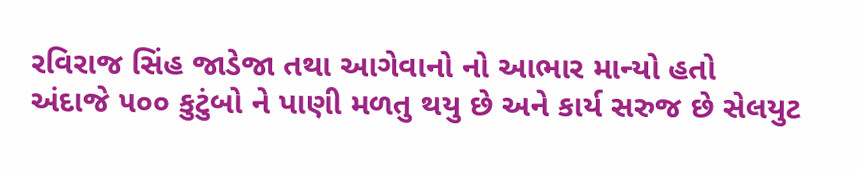રવિરાજ સિંહ જાડેજા તથા આગેવાનો નો આભાર માન્યો હતો
અંદાજે ૫૦૦ કુટુંબો ને પાણી મળતુ થયુ છે અને કાર્ય સરુજ છે સેલયુટ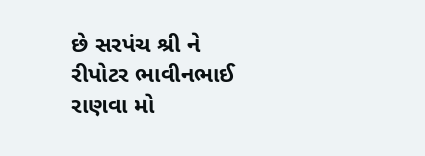છે સરપંચ શ્રી ને
રીપોટર ભાવીનભાઈ રાણવા મો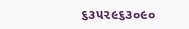૬૩૫૨૯૬૩૦૯૦